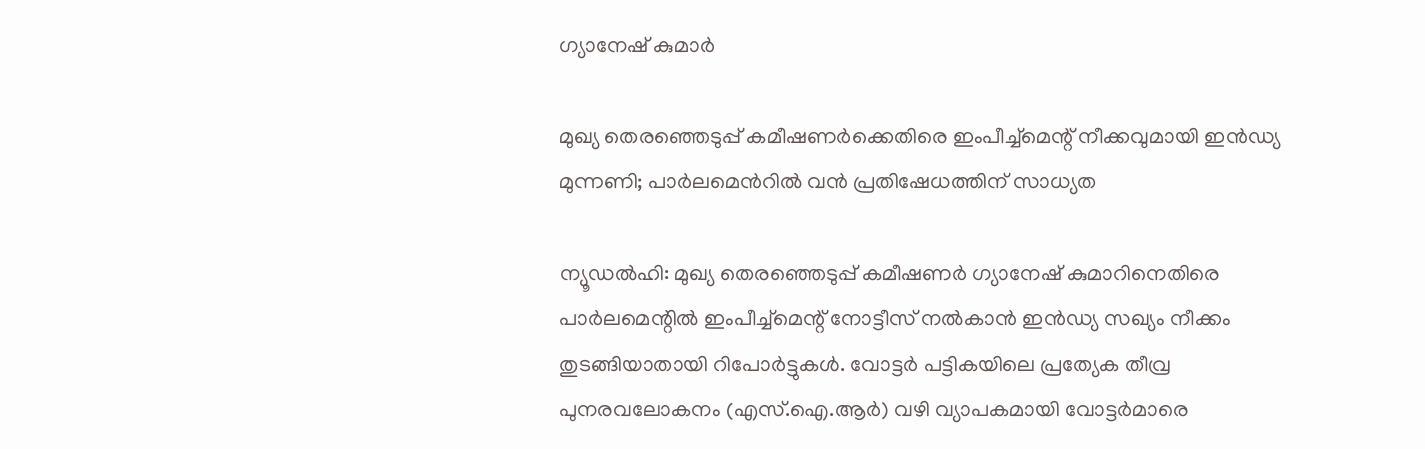ഗ്യാനേഷ് കുമാർ

മുഖ്യ തെരഞ്ഞെടുപ്പ് കമീഷണർക്കെതിരെ ഇംപീച്ച്‌മെന്റ് നീക്കവുമായി ഇൻഡ്യ മുന്നണി; പാർലമെന്‍റിൽ വൻ പ്രതിഷേധത്തിന് സാധ്യത

ന്യൂഡൽഹി: മുഖ്യ തെരഞ്ഞെടുപ്പ് കമീഷണർ ഗ്യാനേഷ് കുമാറിനെതിരെ പാർലമെന്റിൽ ഇംപീച്ച്‌മെന്റ് നോട്ടീസ് നൽകാൻ ഇൻഡ്യ സഖ്യം നീക്കം തുടങ്ങിയാതായി റിപോർട്ടുകൾ. വോട്ടർ പട്ടികയിലെ പ്രത്യേക തീവ്ര പുനരവലോകനം (എസ്.ഐ.ആർ) വഴി വ്യാപകമായി വോട്ടർമാരെ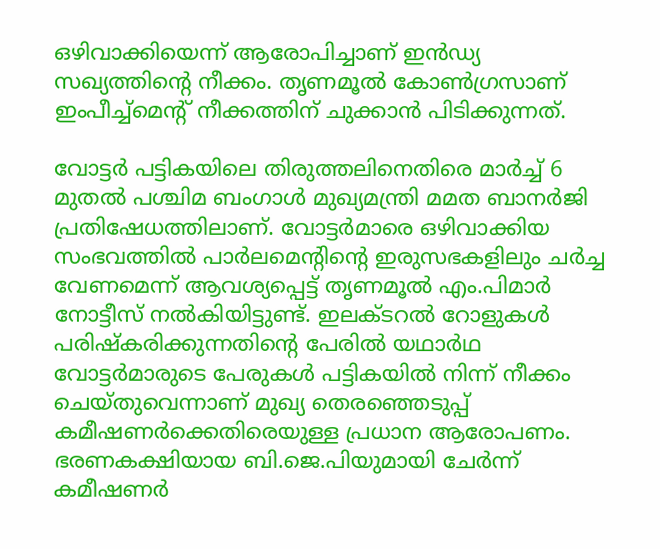ഒഴിവാക്കിയെന്ന് ആരോപിച്ചാണ് ഇൻഡ്യ സഖ്യത്തിന്റെ നീക്കം. തൃണമൂൽ കോൺഗ്രസാണ് ഇംപീച്ച്‌മെന്റ് നീക്കത്തിന് ചുക്കാൻ പിടിക്കുന്നത്.

വോട്ടർ പട്ടികയിലെ തിരുത്തലിനെതിരെ മാർച്ച് 6 മുതൽ പശ്ചിമ ബംഗാൾ മുഖ്യമന്ത്രി മമത ബാനർജി പ്രതിഷേധത്തിലാണ്. വോട്ടർമാരെ ഒഴിവാക്കിയ സംഭവത്തിൽ പാർലമെന്റിന്റെ ഇരുസഭകളിലും ചർച്ച വേണമെന്ന് ആവശ്യപ്പെട്ട് തൃണമൂൽ എം.പിമാർ നോട്ടീസ് നൽകിയിട്ടുണ്ട്. ഇലക്ടറൽ റോളുകൾ പരിഷ്കരിക്കുന്നതിന്റെ പേരിൽ യഥാർഥ വോട്ടർമാരുടെ പേരുകൾ പട്ടികയിൽ നിന്ന് നീക്കം ചെയ്തുവെന്നാണ് മുഖ്യ തെരഞ്ഞെടുപ്പ് കമീഷണർക്കെതിരെയുള്ള പ്രധാന ആരോപണം. ഭരണകക്ഷിയായ ബി.ജെ.പിയുമായി ചേർന്ന് കമീഷണർ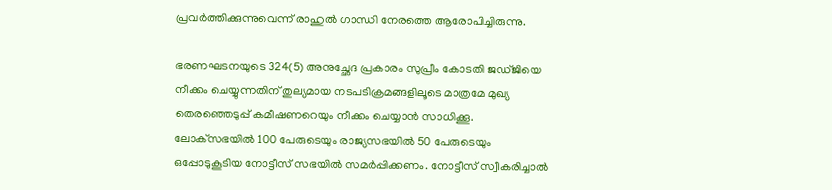പ്രവർത്തിക്കുന്നുവെന്ന് രാഹുൽ ഗാന്ധി നേരത്തെ ആരോപിച്ചിരുന്നു.

ഭരണഘടനയുടെ 324(5) അനുച്ഛേദ പ്രകാരം സുപ്രീം കോടതി ജഡ്ജിയെ നീക്കം ചെയ്യുന്നതിന് തുല്യമായ നടപടിക്രമങ്ങളിലൂടെ മാത്രമേ മുഖ്യ തെരഞ്ഞെടുപ്പ് കമീഷണറെയും നീക്കം ചെയ്യാൻ സാധിക്കൂ. ലോക്‌സഭയിൽ 100 പേരുടെയും രാജ്യസഭയിൽ 50 പേരുടെയും ഒപ്പോടുകൂടിയ നോട്ടീസ് സഭയിൽ സമർപ്പിക്കണം. നോട്ടീസ് സ്വീകരിച്ചാൽ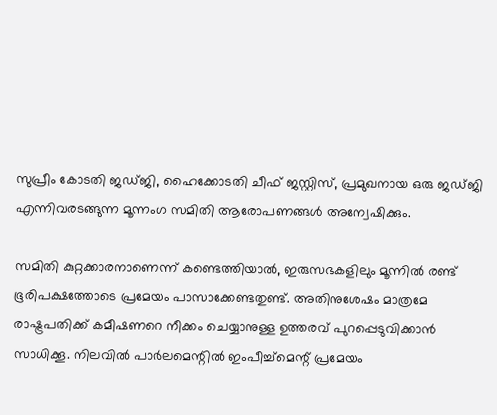സുപ്രീം കോടതി ജഡ്ജി, ഹൈക്കോടതി ചീഫ് ജസ്റ്റിസ്, പ്രമുഖനായ ഒരു ജഡ്ജി എന്നിവരടങ്ങുന്ന മൂന്നംഗ സമിതി ആരോപണങ്ങൾ അന്വേഷിക്കും.

സമിതി കുറ്റക്കാരനാണെന്ന് കണ്ടെത്തിയാൽ, ഇരുസഭകളിലും മൂന്നിൽ രണ്ട് ഭൂരിപക്ഷത്തോടെ പ്രമേയം പാസാക്കേണ്ടതുണ്ട്. അതിനുശേഷം മാത്രമേ രാഷ്ട്രപതിക്ക് കമീഷണറെ നീക്കം ചെയ്യാനുള്ള ഉത്തരവ് പുറപ്പെടുവിക്കാൻ സാധിക്കൂ. നിലവിൽ പാർലമെന്റിൽ ഇംപീച്ച്‌മെന്റ് പ്രമേയം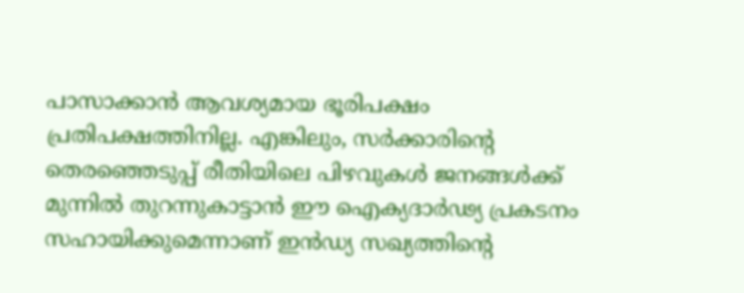പാസാക്കാൻ ആവശ്യമായ ഭൂരിപക്ഷം പ്രതിപക്ഷത്തിനില്ല. എങ്കിലും, സർക്കാരിന്റെ തെരഞ്ഞെടുപ്പ് രീതിയിലെ പിഴവുകൾ ജനങ്ങൾക്ക് മുന്നിൽ തുറന്നുകാട്ടാൻ ഈ ഐക്യദാർഢ്യ പ്രകടനം സഹായിക്കുമെന്നാണ് ഇൻഡ്യ സഖ്യത്തിന്റെ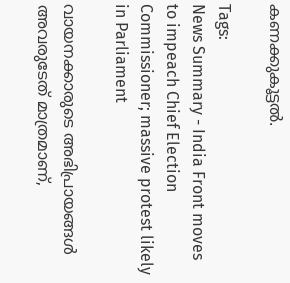കണക്കുകൂട്ടൽ.

Tags:
News Summary - India Front moves to impeach Chief Election Commissioner; massive protest likely in Parliament

വായനക്കാരുടെ അഭിപ്രായങ്ങള്‍ അവരുടേത് മാത്രമാണ്,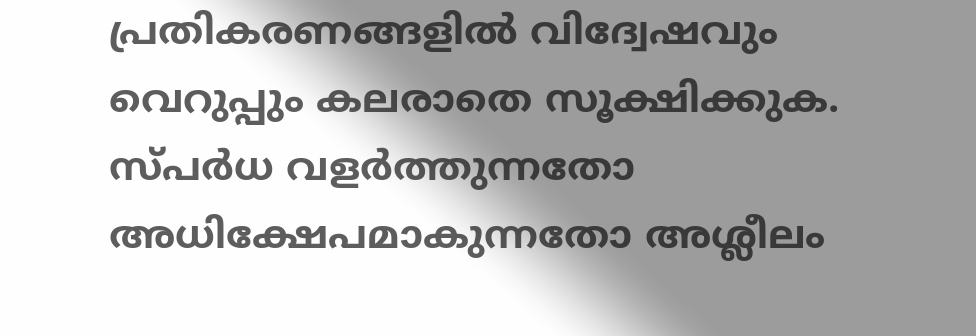പ്രതികരണങ്ങളിൽ വിദ്വേഷവും വെറുപ്പും കലരാതെ സൂക്ഷിക്കുക. സ്പർധ വളർത്തുന്നതോ അധിക്ഷേപമാകുന്നതോ അശ്ലീലം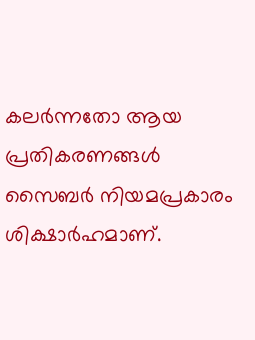കലർന്നതോ ആയ പ്രതികരണങ്ങൾ സൈബർ നിയമപ്രകാരം ശിക്ഷാർഹമാണ്.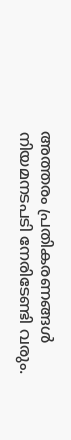അത്തരം പ്രതികരണങ്ങൾ നിയമനടപടി നേരിടേണ്ടി വരും.